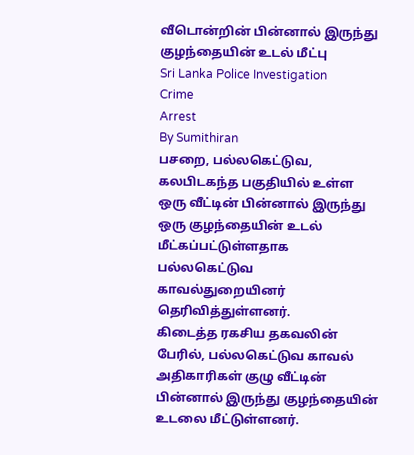வீடொன்றின் பின்னால் இருந்து குழந்தையின் உடல் மீட்பு
Sri Lanka Police Investigation
Crime
Arrest
By Sumithiran
பசறை, பல்லகெட்டுவ, கலபிடகந்த பகுதியில் உள்ள ஒரு வீட்டின் பின்னால் இருந்து ஒரு குழந்தையின் உடல் மீட்கப்பட்டுள்ளதாக பல்லகெட்டுவ காவல்துறையினர் தெரிவித்துள்ளனர்.
கிடைத்த ரகசிய தகவலின் பேரில், பல்லகெட்டுவ காவல் அதிகாரிகள் குழு வீட்டின் பின்னால் இருந்து குழந்தையின் உடலை மீட்டுள்ளனர்.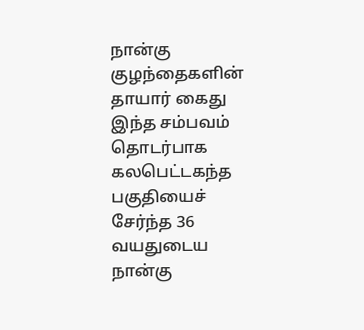நான்கு குழந்தைகளின் தாயார் கைது
இந்த சம்பவம் தொடர்பாக கலபெட்டகந்த பகுதியைச் சேர்ந்த 36 வயதுடைய நான்கு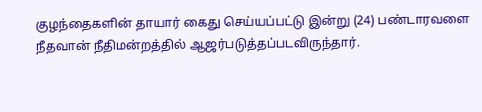குழந்தைகளின் தாயார் கைது செய்யப்பட்டு இன்று (24) பண்டாரவளை நீதவான் நீதிமன்றத்தில் ஆஜர்படுத்தப்படவிருந்தார்.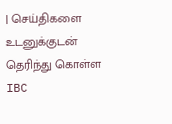| செய்திகளை உடனுக்குடன் தெரிந்து கொள்ள IBC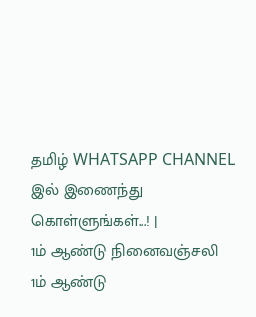தமிழ் WHATSAPP CHANNEL இல் இணைந்து கொள்ளுங்கள்...! |
1ம் ஆண்டு நினைவஞ்சலி
1ம் ஆண்டு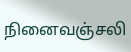நினைவஞ்சலி